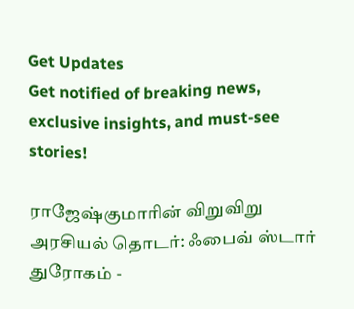Get Updates
Get notified of breaking news, exclusive insights, and must-see stories!

ராஜேஷ்குமாரின் விறுவிறு அரசியல் தொடர்: ஃபைவ் ஸ்டார் துரோகம் -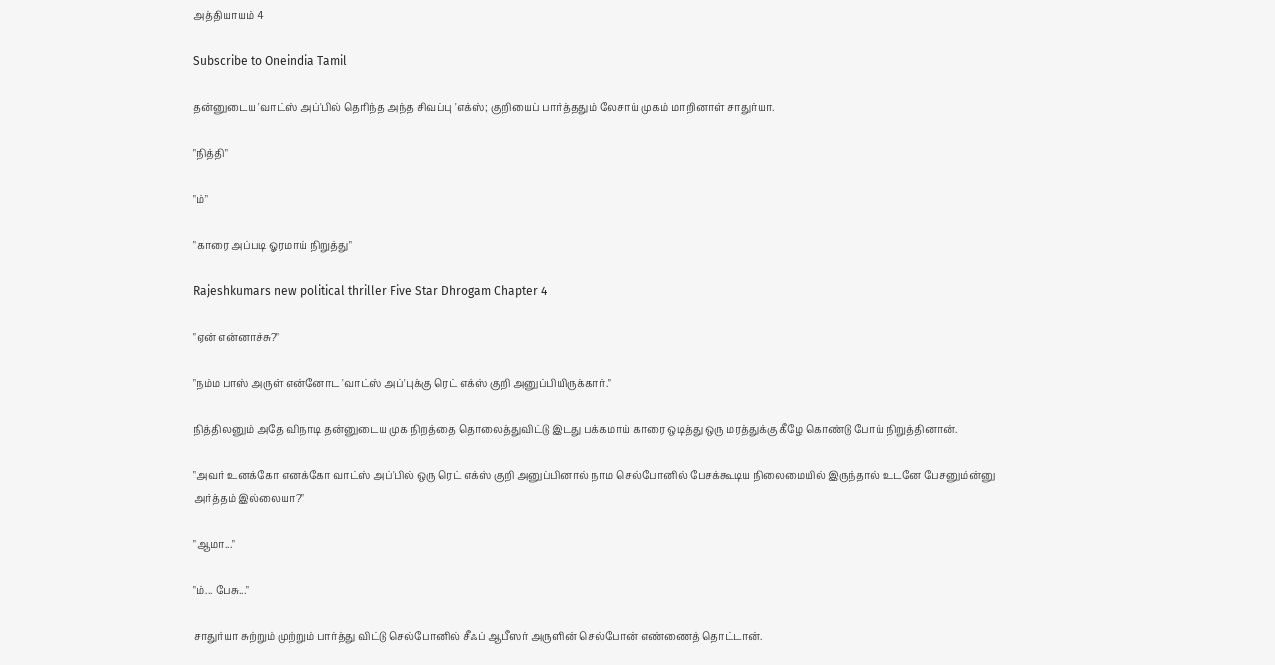அத்தியாயம் 4

Subscribe to Oneindia Tamil

தன்னுடைய 'வாட்ஸ் அப்'பில் தெரிந்த அந்த சிவப்பு 'எக்ஸ்; குறியைப் பார்த்ததும் லேசாய் முகம் மாறினாள் சாதுர்யா.

"நித்தி"

"ம்"

"காரை அப்படி ஓரமாய் நிறுத்து"

Rajeshkumars new political thriller Five Star Dhrogam Chapter 4

"ஏன் என்னாச்சு?"

"நம்ம பாஸ் அருள் என்னோட 'வாட்ஸ் அப்'புக்கு ரெட் எக்ஸ் குறி அனுப்பியிருக்கார்."

நித்திலனும் அதே விநாடி தன்னுடைய முக நிறத்தை தொலைத்துவிட்டு இடது பக்கமாய் காரை ஒடித்து ஒரு மரத்துக்கு கீழே கொண்டு போய் நிறுத்தினான்.

"அவர் உனக்கோ எனக்கோ வாட்ஸ் அப்'பில் ஒரு ரெட் எக்ஸ் குறி அனுப்பினால் நாம செல்போனில் பேசக்கூடிய நிலைமையில் இருந்தால் உடனே பேசனும்ன்னு அர்த்தம் இல்லையா?"

"ஆமா..."

"ம்... பேசு..."

சாதுர்யா சுற்றும் முற்றும் பார்த்து விட்டு செல்போனில் சீஃப் ஆபீஸர் அருளின் செல்போன் எண்ணைத் தொட்டான்.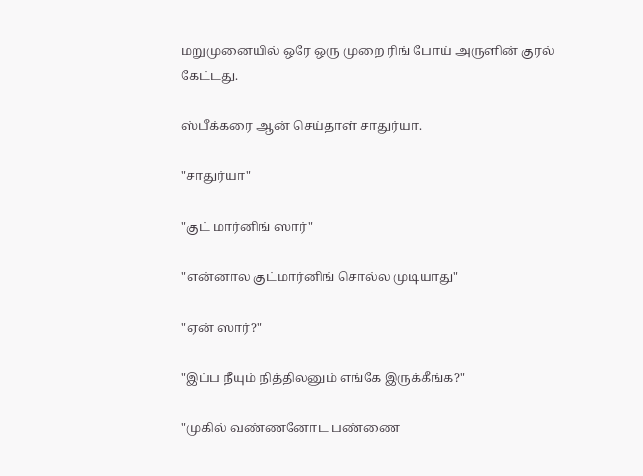மறுமுனையில் ஒரே ஒரு முறை ரிங் போய் அருளின் குரல் கேட்டது.

ஸ்பீக்கரை ஆன் செய்தாள் சாதுர்யா.

"சாதுர்யா"

"குட் மார்னிங் ஸார்"

"என்னால குட்மார்னிங் சொல்ல முடியாது"

"ஏன் ஸார்?"

"இப்ப நீயும் நித்திலனும் எங்கே இருக்கீங்க?"

"முகில் வண்ணனோட பண்ணை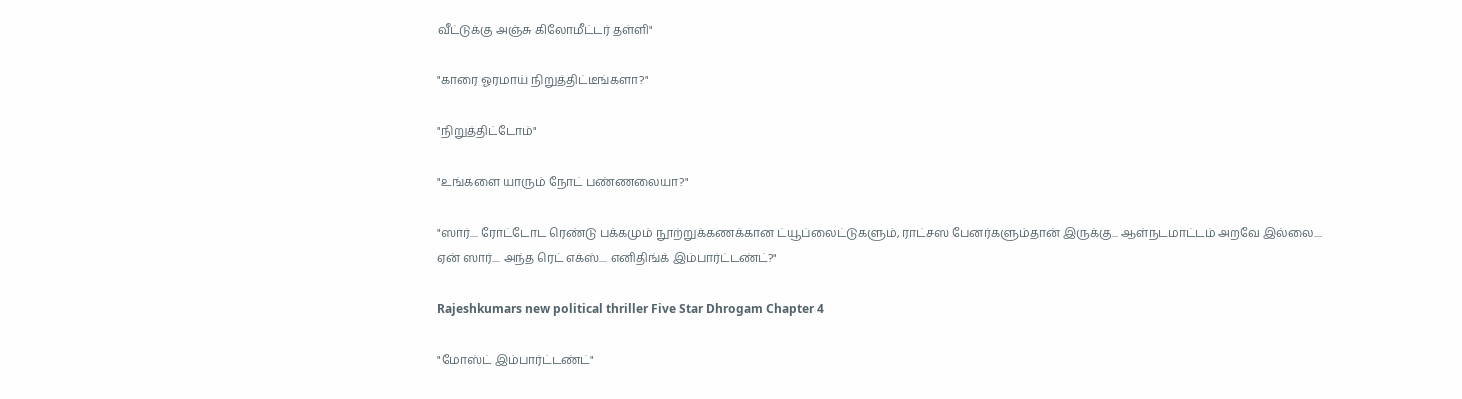வீட்டுக்கு அஞ்சு கிலோமீட்டர் தள்ளி"

"காரை ஓரமாய் நிறுத்திட்டீங்களா?"

"நிறுத்திட்டோம்"

"உங்களை யாரும் நோட் பண்ணலையா?"

"ஸார்.... ரோட்டோட ரெண்டு பக்கமும் நூற்றுக்கணக்கான ட்யூப்லைட்டுகளும், ராட்சஸ பேனர்களும்தான் இருக்கு... ஆள்நடமாட்டம் அறவே இல்லை.... ஏன் ஸார்.... அந்த ரெட் எக்ஸ்.... எனிதிங்க் இம்பார்ட்டண்ட்?"

Rajeshkumars new political thriller Five Star Dhrogam Chapter 4

"மோஸ்ட் இம்பார்ட்டண்ட்"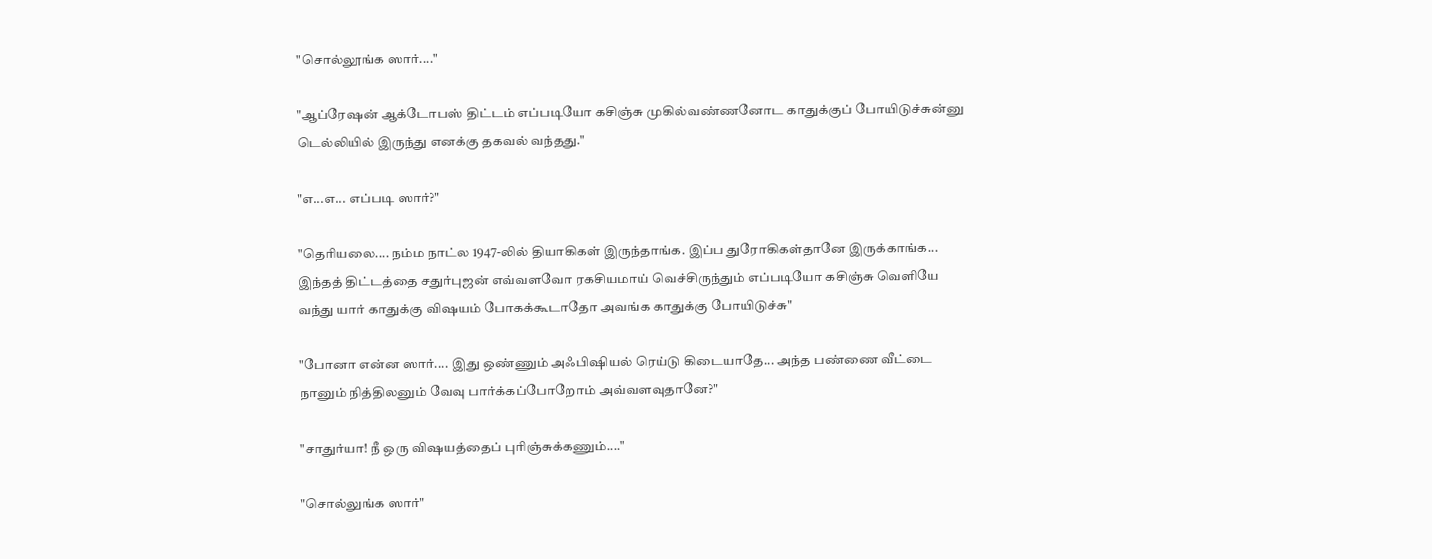"சொல்லூங்க ஸார்...."

"ஆப்ரேஷன் ஆக்டோபஸ் திட்டம் எப்படியோ கசிஞ்சு முகில்வண்ணனோட காதுக்குப் போயிடுச்சுன்னு டெல்லியில் இருந்து எனக்கு தகவல் வந்தது."

"எ...எ... எப்படி ஸார்?"

"தெரியலை.... நம்ம நாட்ல 1947-லில் தியாகிகள் இருந்தாங்க. இப்ப துரோகிகள்தானே இருக்காங்க... இந்தத் திட்டத்தை சதுர்புஜன் எவ்வளவோ ரகசியமாய் வெச்சிருந்தும் எப்படியோ கசிஞ்சு வெளியே வந்து யார் காதுக்கு விஷயம் போகக்கூடாதோ அவங்க காதுக்கு போயிடுச்சு"

"போனா என்ன ஸார்.... இது ஒண்ணும் அஃபிஷியல் ரெய்டு கிடையாதே... அந்த பண்ணை வீட்டை நானும் நித்திலனும் வேவு பார்க்கப்போறோம் அவ்வளவுதானே?"

"சாதுர்யா! நீ ஒரு விஷயத்தைப் புரிஞ்சுக்கணும்...."

"சொல்லுங்க ஸார்"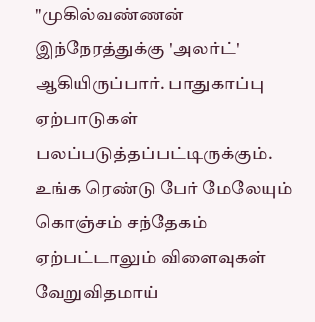"முகில்வண்ணன் இந்நேரத்துக்கு 'அலர்ட்' ஆகியிருப்பார். பாதுகாப்பு ஏற்பாடுகள் பலப்படுத்தப்பட்டிருக்கும். உங்க ரெண்டு பேர் மேலேயும் கொஞ்சம் சந்தேகம் ஏற்பட்டாலும் விளைவுகள் வேறுவிதமாய்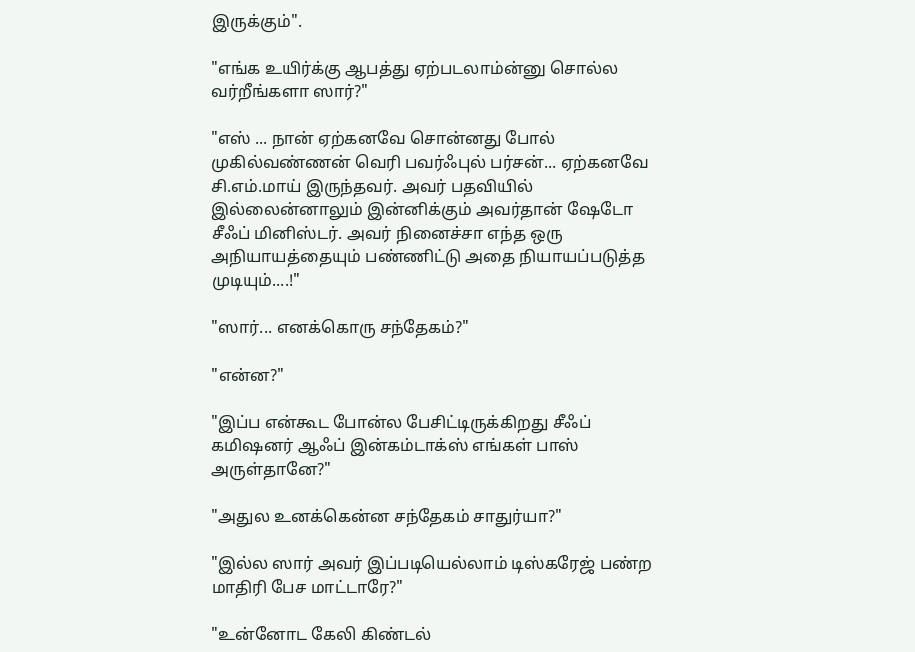இருக்கும்".

"எங்க உயிர்க்கு ஆபத்து ஏற்படலாம்ன்னு சொல்ல வர்றீங்களா ஸார்?"

"எஸ் ... நான் ஏற்கனவே சொன்னது போல் முகில்வண்ணன் வெரி பவர்ஃபுல் பர்சன்... ஏற்கனவே சி.எம்.மாய் இருந்தவர். அவர் பதவியில் இல்லைன்னாலும் இன்னிக்கும் அவர்தான் ஷேடோ சீஃப் மினிஸ்டர். அவர் நினைச்சா எந்த ஒரு அநியாயத்தையும் பண்ணிட்டு அதை நியாயப்படுத்த முடியும்....!"

"ஸார்... எனக்கொரு சந்தேகம்?"

"என்ன?"

"இப்ப என்கூட போன்ல பேசிட்டிருக்கிறது சீஃப் கமிஷனர் ஆஃப் இன்கம்டாக்ஸ் எங்கள் பாஸ் அருள்தானே?"

"அதுல உனக்கென்ன சந்தேகம் சாதுர்யா?"

"இல்ல ஸார் அவர் இப்படியெல்லாம் டிஸ்கரேஜ் பண்ற மாதிரி பேச மாட்டாரே?"

"உன்னோட கேலி கிண்டல்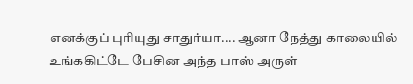எனக்குப் புரியுது சாதுர்யா.... ஆனா நேத்து காலையில் உங்ககிட்டே பேசின அந்த பாஸ் அருள்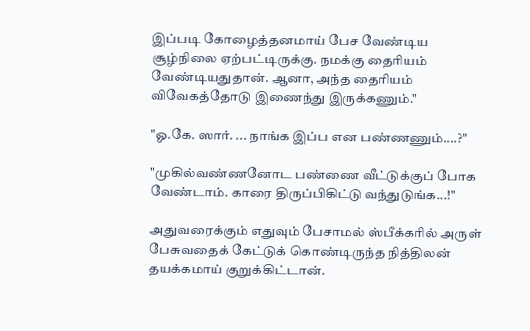இப்படி கோழைத்தனமாய் பேச வேண்டிய சூழ்நிலை ஏற்பட்டிருக்கு. நமக்கு தைரியம் வேண்டியதுதான். ஆனா, அந்த தைரியம் விவேகத்தோடு இணைந்து இருக்கணும்."

"ஓ.கே. ஸார். ... நாங்க இப்ப என பண்ணணும்....?"

"முகில்வண்ணனோட பண்ணை வீட்டுக்குப் போக வேண்டாம். காரை திருப்பிகிட்டு வந்துடுங்க...!"

அதுவரைக்கும் எதுவும் பேசாமல் ஸ்பீக்கரில் அருள் பேசுவதைக் கேட்டுக் கொண்டிருந்த நித்திலன் தயக்கமாய் குறுக்கிட்டான்.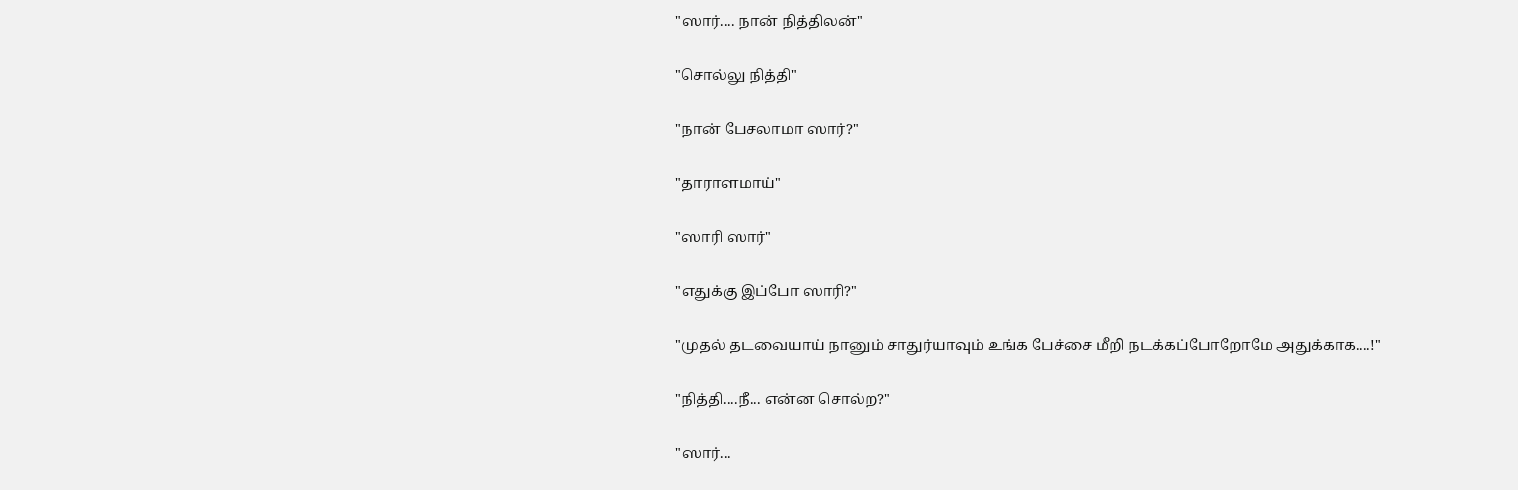"ஸார்.... நான் நித்திலன்"

"சொல்லு நித்தி"

"நான் பேசலாமா ஸார்?"

"தாராளமாய்"

"ஸாரி ஸார்"

"எதுக்கு இப்போ ஸாரி?"

"முதல் தடவையாய் நானும் சாதுர்யாவும் உங்க பேச்சை மீறி நடக்கப்போறோமே அதுக்காக....!"

"நித்தி....நீ... என்ன சொல்ற?"

"ஸார்...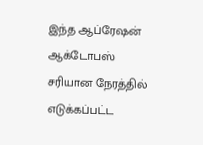இந்த ஆப்ரேஷன் ஆக்டோபஸ் சரியான நேரத்தில் எடுக்கப்பட்ட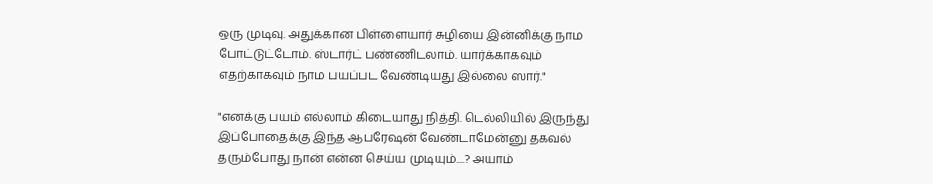ஒரு முடிவு. அதுக்கான பிள்ளையார் சுழியை இன்னிக்கு நாம போட்டுட்டோம். ஸ்டார்ட் பண்ணிடலாம். யார்க்காகவும் எதற்காகவும் நாம பயப்பட வேண்டியது இல்லை ஸார்."

"எனக்கு பயம் எல்லாம் கிடையாது நித்தி. டெல்லியில் இருந்து இப்போதைக்கு இந்த ஆபரேஷன் வேண்டாமேன்னு தகவல் தரும்போது நான் என்ன செய்ய முடியும்....? அயாம்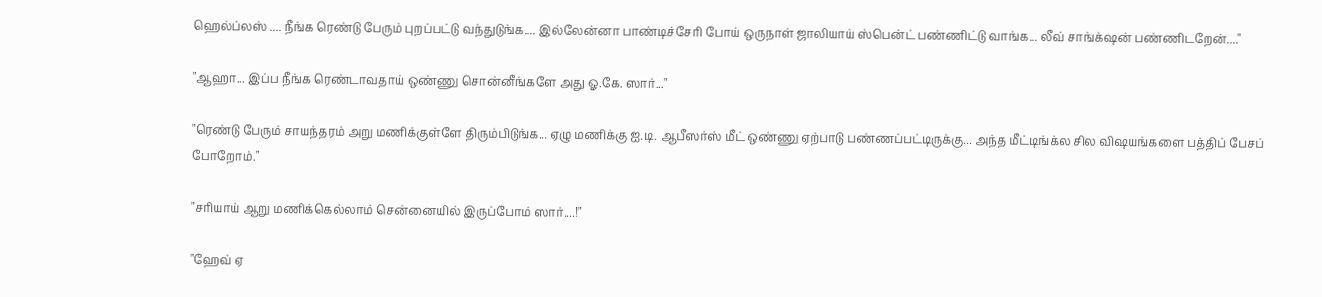ஹெல்ப்லஸ் .... நீங்க ரெண்டு பேரும் புறப்பட்டு வந்துடுங்க.... இல்லேன்னா பாண்டிச்சேரி போய் ஒருநாள் ஜாலியாய் ஸ்பென்ட் பண்ணிட்டு வாங்க... லீவ் சாங்க்‌ஷன் பண்ணிடறேன்...."

"ஆஹா... இப்ப நீங்க ரெண்டாவதாய் ஒண்ணு சொன்னீங்களே அது ஓ.கே. ஸார்..."

"ரெண்டு பேரும் சாயந்தரம் அறு மணிக்குள்ளே திரும்பிடுங்க... ஏழு மணிக்கு ஐ.டி. ஆபீஸர்ஸ் மீட் ஒண்ணு ஏற்பாடு பண்ணப்பட்டிருக்கு... அந்த மீட்டிங்க்ல சில விஷயங்களை பத்திப் பேசப் போறோம்."

"சரியாய் ஆறு மணிக்கெல்லாம் சென்னையில் இருப்போம் ஸார்....!"

"ஹேவ் ஏ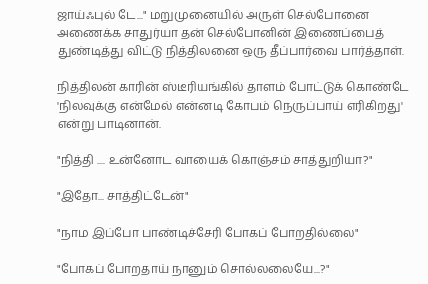ஜாய்ஃபுல் டே..." மறுமுனையில் அருள் செல்போனை அணைக்க சாதுர்யா தன் செல்போனின் இணைப்பைத் துண்டித்து விட்டு நித்திலனை ஒரு தீப்பார்வை பார்த்தாள்.

நித்திலன் காரின் ஸ்டீரியங்கில் தாளம் போட்டுக் கொண்டே 'நிலவுக்கு என்மேல் என்னடி கோபம் நெருப்பாய் எரிகிறது' என்று பாடினான்.

"நித்தி .... உன்னோட வாயைக் கொஞ்சம் சாத்துறியா?"

"இதோ... சாத்திட்டேன்"

"நாம இப்போ பாண்டிச்சேரி போகப் போறதில்லை"

"போகப் போறதாய் நானும் சொல்லலையே...?"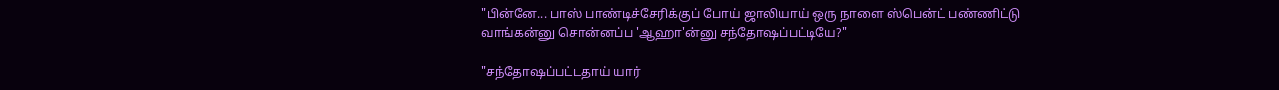"பின்னே... பாஸ் பாண்டிச்சேரிக்குப் போய் ஜாலியாய் ஒரு நாளை ஸ்பென்ட் பண்ணிட்டு வாங்கன்னு சொன்னப்ப 'ஆஹா'ன்னு சந்தோஷப்பட்டியே?"

"சந்தோஷப்பட்டதாய் யார்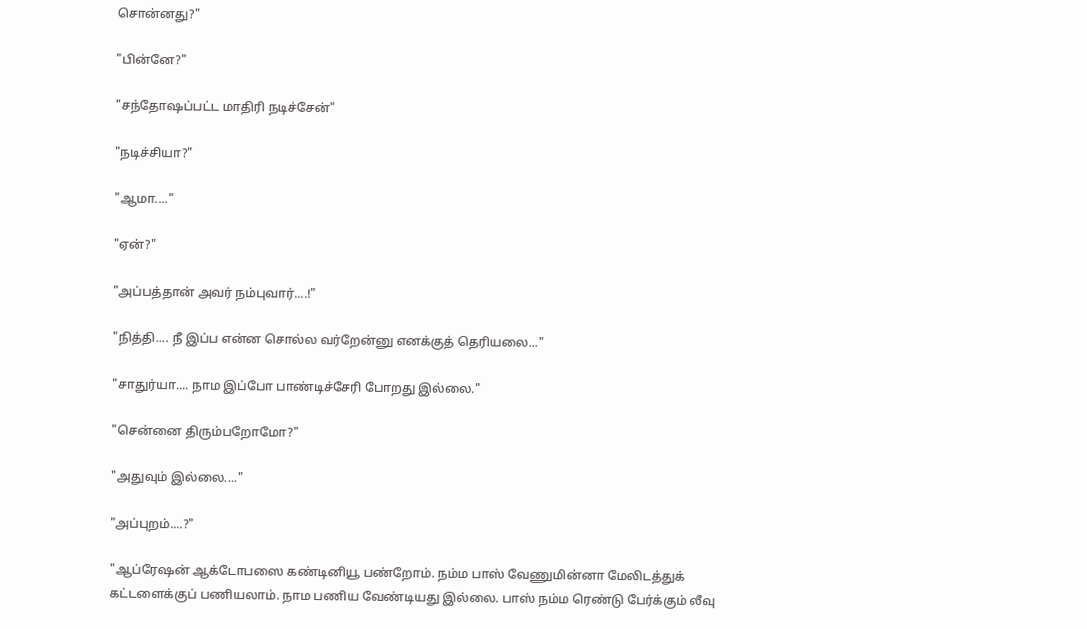சொன்னது?"

"பின்னே?"

"சந்தோஷப்பட்ட மாதிரி நடிச்சேன்"

"நடிச்சியா?"

"ஆமா...."

"ஏன்?"

"அப்பத்தான் அவர் நம்புவார்....!"

"நித்தி.... நீ இப்ப என்ன சொல்ல வர்றேன்னு எனக்குத் தெரியலை..."

"சாதுர்யா.... நாம இப்போ பாண்டிச்சேரி போறது இல்லை."

"சென்னை திரும்பறோமோ?"

"அதுவும் இல்லை...."

"அப்புறம்....?"

"ஆப்ரேஷன் ஆக்டோபஸை கண்டினியூ பண்றோம். நம்ம பாஸ் வேணுமின்னா மேலிடத்துக் கட்டளைக்குப் பணியலாம். நாம பணிய வேண்டியது இல்லை. பாஸ் நம்ம ரெண்டு பேர்க்கும் லீவு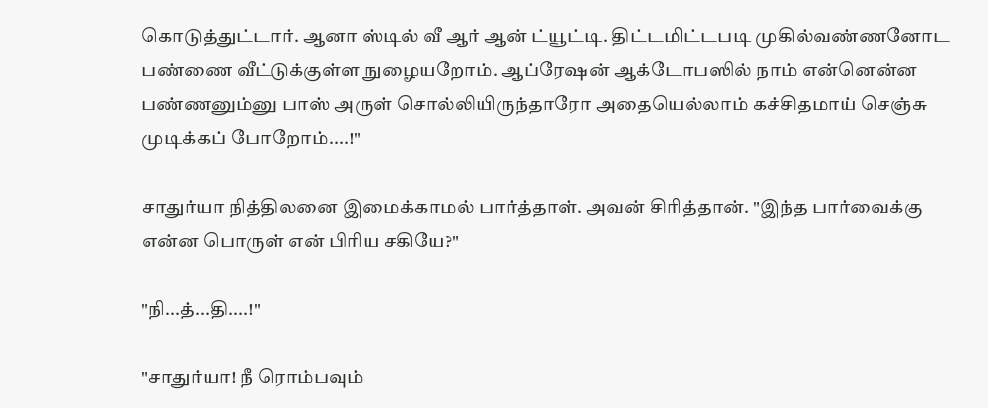கொடுத்துட்டார். ஆனா ஸ்டில் வீ ஆர் ஆன் ட்யூட்டி. திட்டமிட்டபடி முகில்வண்ணனோட பண்ணை வீட்டுக்குள்ள நுழையறோம். ஆப்ரேஷன் ஆக்டோபஸில் நாம் என்னென்ன பண்ணனும்னு பாஸ் அருள் சொல்லியிருந்தாரோ அதையெல்லாம் கச்சிதமாய் செஞ்சு முடிக்கப் போறோம்....!"

சாதுர்யா நித்திலனை இமைக்காமல் பார்த்தாள். அவன் சிரித்தான். "இந்த பார்வைக்கு என்ன பொருள் என் பிரிய சகியே?"

"நி...த்...தி....!"

"சாதுர்யா! நீ ரொம்பவும்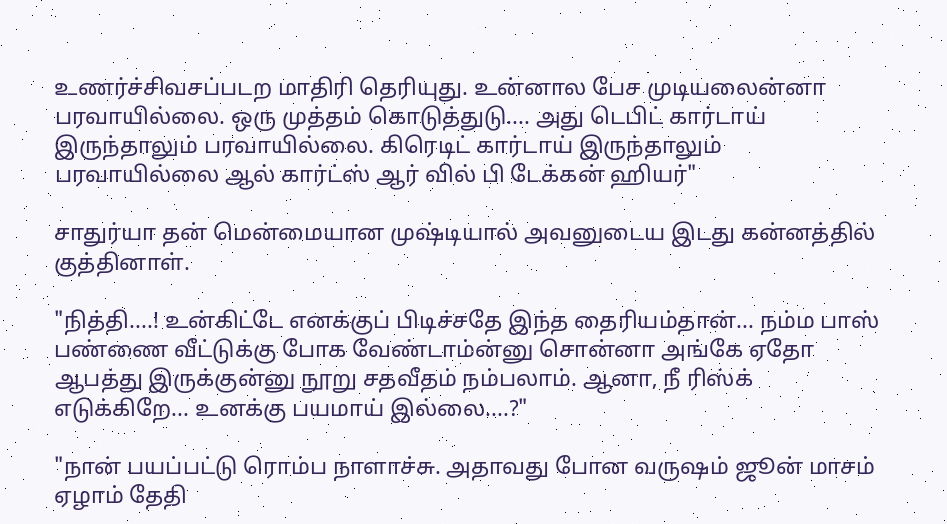உணர்ச்சிவசப்படற மாதிரி தெரியுது. உன்னால பேச முடியலைன்னா பரவாயில்லை. ஒரு முத்தம் கொடுத்துடு.... அது டெபிட் கார்டாய் இருந்தாலும் பரவாயில்லை. கிரெடிட் கார்டாய் இருந்தாலும் பரவாயில்லை ஆல் கார்ட்ஸ் ஆர் வில் பி டேக்கன் ஹியர்"

சாதுர்யா தன் மென்மையான முஷ்டியால் அவனுடைய இடது கன்னத்தில் குத்தினாள்.

"நித்தி....! உன்கிட்டே எனக்குப் பிடிச்சதே இந்த தைரியம்தான்... நம்ம பாஸ் பண்ணை வீட்டுக்கு போக வேண்டாம்ன்னு சொன்னா அங்கே ஏதோ ஆபத்து இருக்குன்னு நூறு சதவீதம் நம்பலாம். ஆனா, நீ ரிஸ்க் எடுக்கிறே... உனக்கு பயமாய் இல்லை....?"

"நான் பயப்பட்டு ரொம்ப நாளாச்சு. அதாவது போன வருஷம் ஜூன் மாசம் ஏழாம் தேதி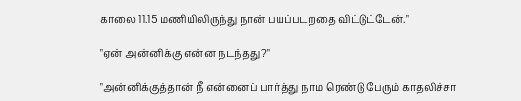காலை 11.15 மணியிலிருந்து நான் பயப்படறதை விட்டுட்டேன்."

"ஏன் அன்னிக்கு என்ன நடந்தது?"

"அன்னிக்குத்தான் நீ என்னைப் பார்த்து நாம ரெண்டு பேரும் காதலிச்சா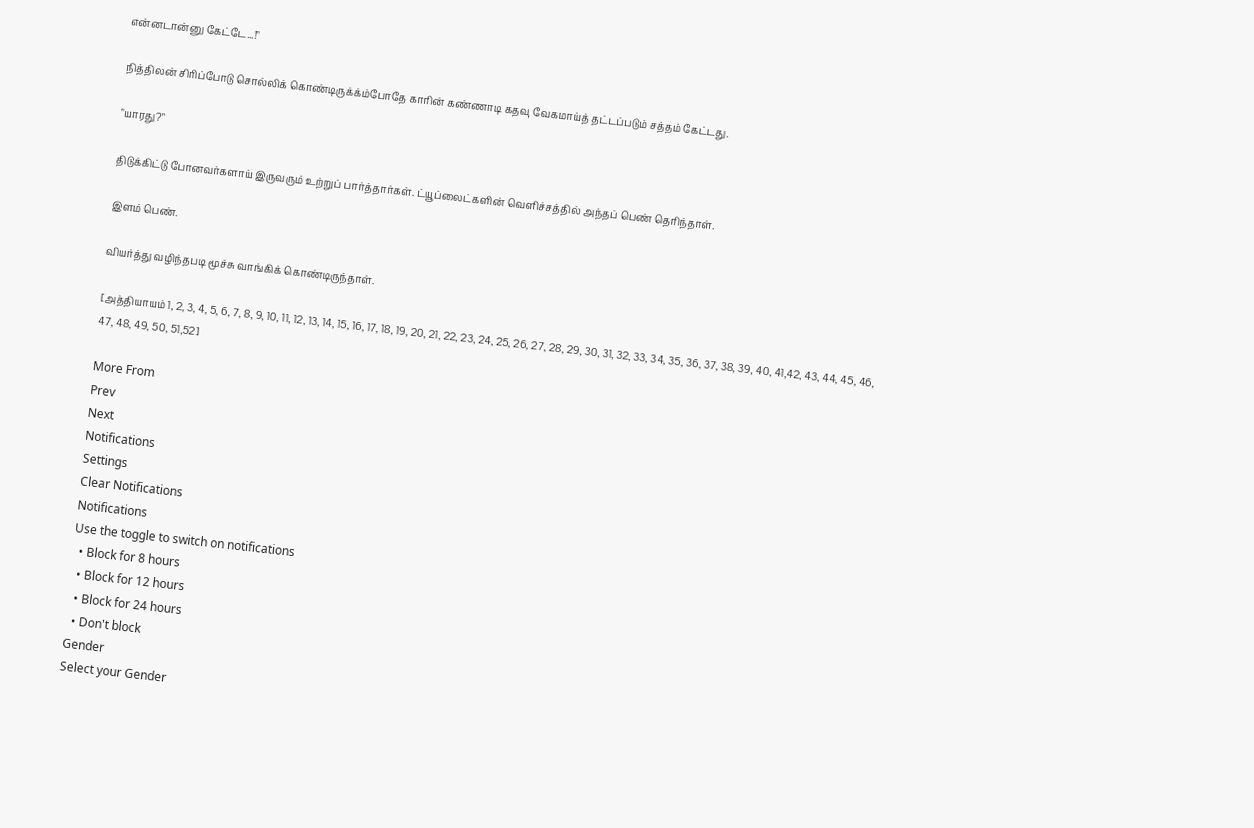என்னடான்னு கேட்டே...!"

நித்திலன் சிரிப்போடு சொல்லிக் கொண்டிருக்க்ம்போதே காரின் கண்ணாடி கதவு வேகமாய்த் தட்டப்படும் சத்தம் கேட்டது.

"யாரது?"

திடுக்கிட்டு போனவர்களாய் இருவரும் உற்றுப் பார்த்தார்கள். ட்யூப்லைட்களின் வெளிச்சத்தில் அந்தப் பெண் தெரிந்தாள்.

இளம் பெண்.

வியர்த்து வழிந்தபடி மூச்சு வாங்கிக் கொண்டிருந்தாள்.

[அத்தியாயம் 1, 2, 3, 4, 5, 6, 7, 8, 9, 10, 11, 12, 13, 14, 15, 16, 17, 18, 19, 20, 21, 22, 23, 24, 25, 26, 27, 28, 29, 30, 31, 32, 33, 34, 35, 36, 37, 38, 39, 40, 41,42, 43, 44, 45, 46, 47, 48, 49, 50, 51,52]

More From
Prev
Next
Notifications
Settings
Clear Notifications
Notifications
Use the toggle to switch on notifications
  • Block for 8 hours
  • Block for 12 hours
  • Block for 24 hours
  • Don't block
Gender
Select your Gender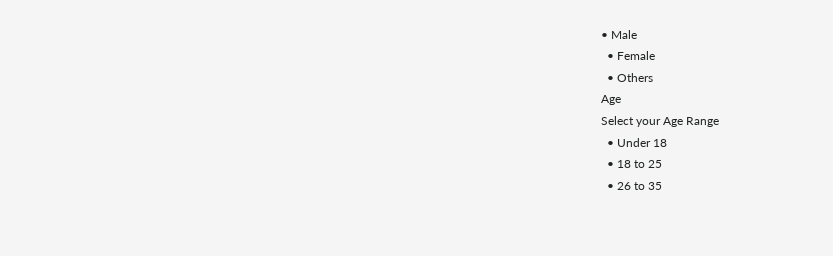• Male
  • Female
  • Others
Age
Select your Age Range
  • Under 18
  • 18 to 25
  • 26 to 35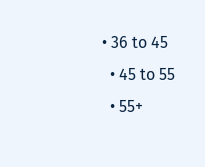• 36 to 45
  • 45 to 55
  • 55+